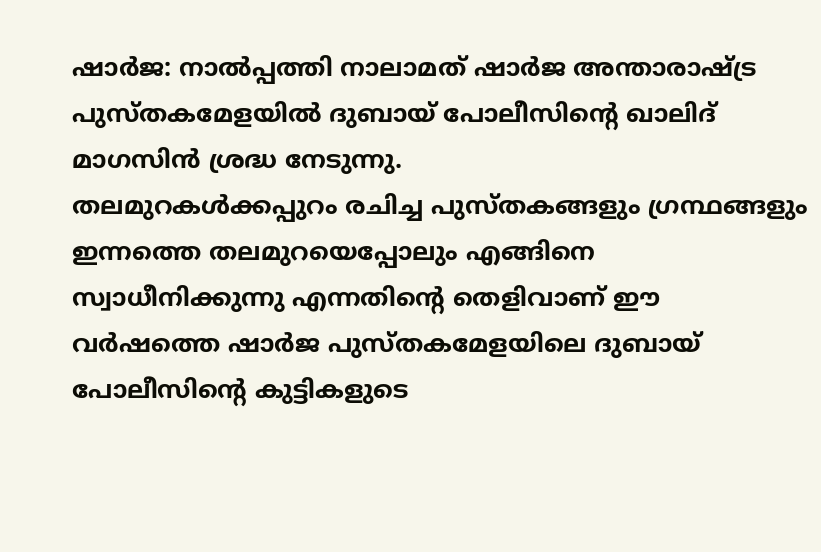ഷാർജ: നാൽപ്പത്തി നാലാമത് ഷാർജ അന്താരാഷ്ട്ര പുസ്തകമേളയിൽ ദുബായ് പോലീസിന്റെ ഖാലിദ് മാഗസിൻ ശ്രദ്ധ നേടുന്നു.
തലമുറകൾക്കപ്പുറം രചിച്ച പുസ്തകങ്ങളും ഗ്രന്ഥങ്ങളും ഇന്നത്തെ തലമുറയെപ്പോലും എങ്ങിനെ സ്വാധീനിക്കുന്നു എന്നതിൻ്റെ തെളിവാണ് ഈ വർഷത്തെ ഷാർജ പുസ്തകമേളയിലെ ദുബായ് പോലീസിൻ്റെ കുട്ടികളുടെ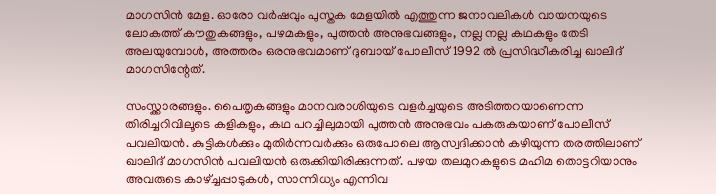മാഗസിൻ മേള. ഓരോ വർഷവും പുസ്തക മേളയിൽ എത്തുന്ന ജനാവലികൾ വായനയുടെ ലോകത്ത് കൗതുകങ്ങളും, പഴമകളും, പുത്തൻ അനുഭവങ്ങളും, നല്ല നല്ല കഥകളും തേടി അലയുമ്പോൾ, അത്തരം ഒരനുഭവമാണ് ദുബായ് പോലീസ് 1992 ൽ പ്രസിദ്ധീകരിച്ച ഖാലിദ് മാഗസിന്റേത്.

സംസ്ക്കാരങ്ങളും. പൈതൃകങ്ങളും മാനവരാശിയുടെ വളർച്ചയുടെ അടിത്തറയാണെന്ന തിരിച്ചറിവിലൂടെ കളികളും, കഥ പറച്ചിലുമായി പുത്തൻ അനുഭവം പകരുകയാണ് പോലീസ് പവലിയൻ. കുട്ടികൾക്കും മുതിർന്നവർക്കും ഒരുപോലെ ആസ്വദിക്കാൻ കഴിയുന്ന തരത്തിലാണ് ഖാലിദ് മാഗസിൻ പവലിയൻ ഒരുക്കിയിരിക്കുന്നത്. പഴയ തലമുറകളുടെ മഹിമ തൊട്ടറിയാനും അവരുടെ കാഴ്ച്ചപ്പാടുകൾ, സാന്നിധ്യം എന്നിവ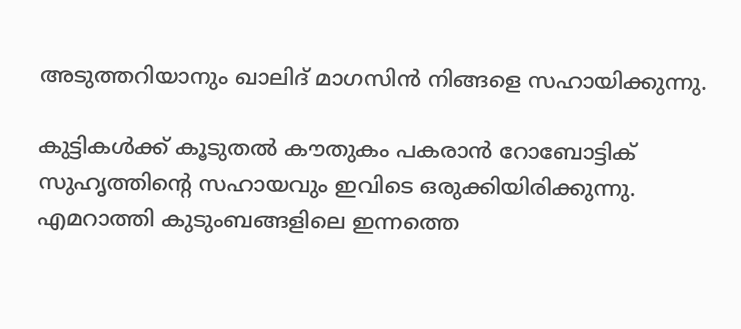അടുത്തറിയാനും ഖാലിദ് മാഗസിൻ നിങ്ങളെ സഹായിക്കുന്നു.

കുട്ടികൾക്ക് കൂടുതൽ കൗതുകം പകരാൻ റോബോട്ടിക് സുഹൃത്തിൻ്റെ സഹായവും ഇവിടെ ഒരുക്കിയിരിക്കുന്നു. എമറാത്തി കുടുംബങ്ങളിലെ ഇന്നത്തെ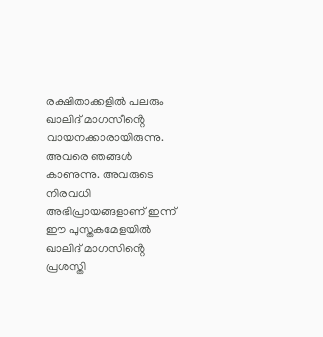രക്ഷിതാക്കളിൽ പലരും ഖാലിദ് മാഗസീൻ്റെ വായനക്കാരായിരുന്നു. അവരെ ഞങ്ങൾ കാണുന്നു. അവരുടെ നിരവധി അഭിപ്രായങ്ങളാണ് ഇന്ന് ഈ പുസ്തകമേളയിൽ ഖാലിദ് മാഗസിൻ്റെ പ്രശസ്തി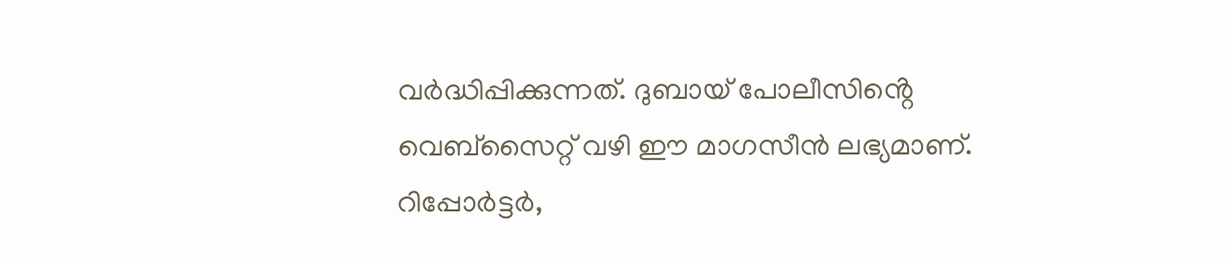വർദ്ധിപ്പിക്കുന്നത്. ദുബായ് പോലീസിൻ്റെ വെബ്സൈറ്റ് വഴി ഈ മാഗസീൻ ലഭ്യമാണ്.
റിപ്പോർട്ടർ,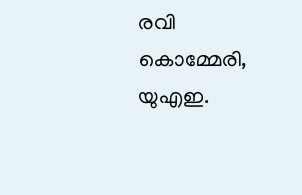രവി കൊമ്മേരി, യുഎഇ.